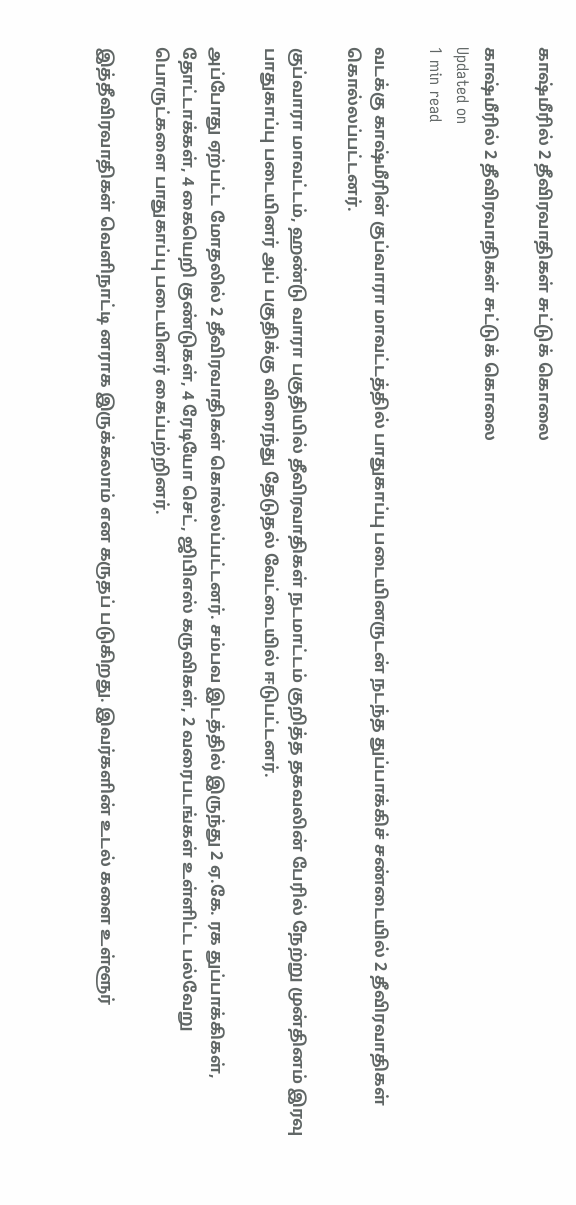காஷ்மீரில் 2 தீவிரவாதிகள் சுட்டுக் கொலை

காஷ்மீரில் 2 தீவிரவாதிகள் சுட்டுக் கொலை
Updated on
1 min read

வடக்கு காஷ்மீரின் குப்வாரா மாவட்டத்தில் பாதுகாப்பு படையினருடன் நடந்த துப்பாக்கிச் சண்டையில் 2 தீவிரவாதிகள் கொல்லப்பட்டனர்.

குப்வாரா மாவட்டம், ஹண்டு வாரா பகுதியில் தீவிரவாதிகள் நடமாட்டம் குறித்த தகவலின் பேரில் நேற்று முன்தினம் இரவு பாதுகாப்பு படையினர் அப் பகுதிக்கு விரைந்து தேடுதல் வேட்டையில் ஈடுபட்டனர்.

அப்போது ஏற்பட்ட மோதலில் 2 தீவிரவாதிகள் கொல்லப்பட்டனர். சம்பவ இடத்தில் இருந்து 2 ஏ.கே. ரக துப்பாக்கிகள், தோட்டாக்கள், 4 கையெறி குண்டுகள், 4 ரேடியோ செட், ஜிபிஎஸ் கருவிகள், 2 வரைபடங்கள் உள்ளிட்ட பல்வேறு பொருட்களை பாதுகாப்பு படையினர் கைப்பற்றினர்.

இத்தீவிரவாதிகள் வெளிநாட்டி னராக இருக்கலாம் என கருதப் படுகிறது. இவர்களின் உடல் களை உள்ளூர்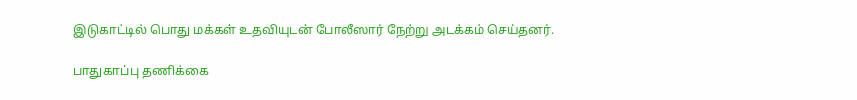இடுகாட்டில் பொது மக்கள் உதவியுடன் போலீஸார் நேற்று அடக்கம் செய்தனர்.

பாதுகாப்பு தணிக்கை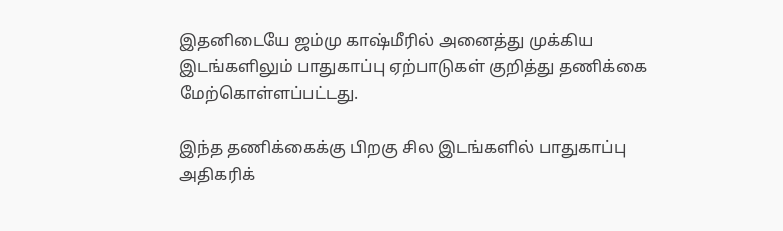இதனிடையே ஜம்மு காஷ்மீரில் அனைத்து முக்கிய இடங்களிலும் பாதுகாப்பு ஏற்பாடுகள் குறித்து தணிக்கை மேற்கொள்ளப்பட்டது.

இந்த தணிக்கைக்கு பிறகு சில இடங்களில் பாதுகாப்பு அதிகரிக்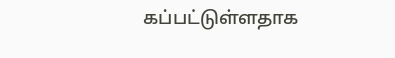கப்பட்டுள்ளதாக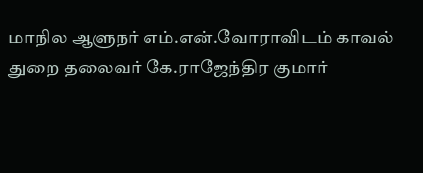மாநில ஆளுநர் எம்.என்.வோராவிடம் காவல் துறை தலைவர் கே.ராஜேந்திர குமார்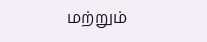மற்றும்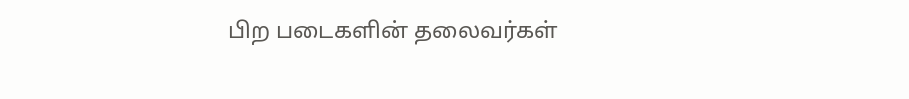பிற படைகளின் தலைவர்கள்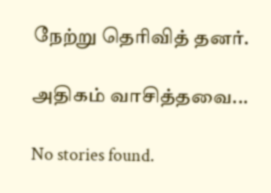நேற்று தெரிவித் தனர்.

அதிகம் வாசித்தவை...

No stories found.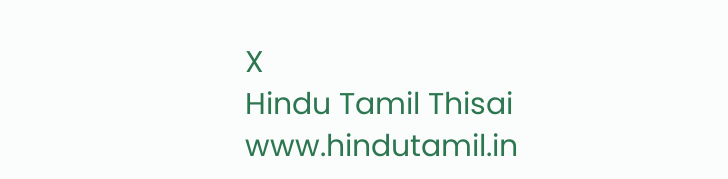X
Hindu Tamil Thisai
www.hindutamil.in